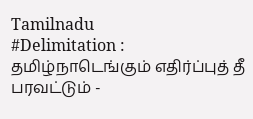Tamilnadu
#Delimitation : தமிழ்நாடெங்கும் எதிர்ப்புத் தீ பரவட்டும் -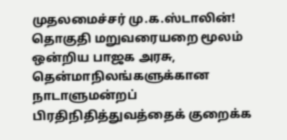முதலமைச்சர் மு.க.ஸ்டாலின்!
தொகுதி மறுவரையறை மூலம் ஒன்றிய பாஜக அரசு, தென்மாநிலங்களுக்கான நாடாளுமன்றப் பிரதிநிதித்துவத்தைக் குறைக்க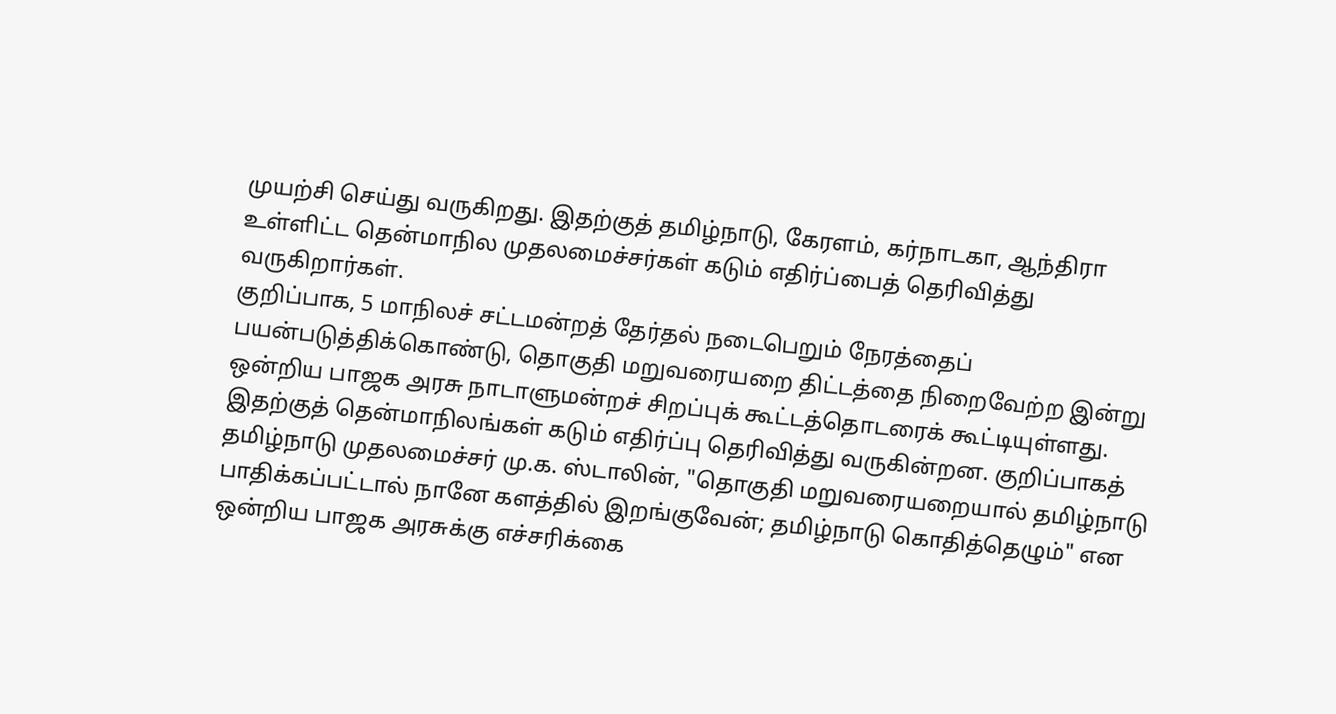முயற்சி செய்து வருகிறது. இதற்குத் தமிழ்நாடு, கேரளம், கர்நாடகா, ஆந்திரா உள்ளிட்ட தென்மாநில முதலமைச்சர்கள் கடும் எதிர்ப்பைத் தெரிவித்து வருகிறார்கள்.
குறிப்பாக, 5 மாநிலச் சட்டமன்றத் தேர்தல் நடைபெறும் நேரத்தைப் பயன்படுத்திக்கொண்டு, தொகுதி மறுவரையறை திட்டத்தை நிறைவேற்ற இன்று ஒன்றிய பாஜக அரசு நாடாளுமன்றச் சிறப்புக் கூட்டத்தொடரைக் கூட்டியுள்ளது.
இதற்குத் தென்மாநிலங்கள் கடும் எதிர்ப்பு தெரிவித்து வருகின்றன. குறிப்பாகத் தமிழ்நாடு முதலமைச்சர் மு.க. ஸ்டாலின், "தொகுதி மறுவரையறையால் தமிழ்நாடு பாதிக்கப்பட்டால் நானே களத்தில் இறங்குவேன்; தமிழ்நாடு கொதித்தெழும்" என ஒன்றிய பாஜக அரசுக்கு எச்சரிக்கை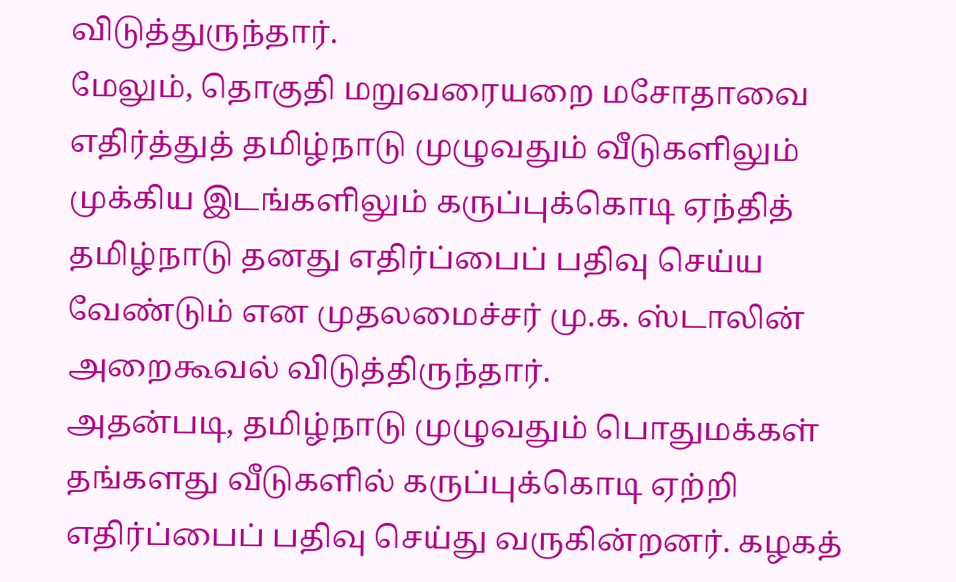விடுத்துருந்தார்.
மேலும், தொகுதி மறுவரையறை மசோதாவை எதிர்த்துத் தமிழ்நாடு முழுவதும் வீடுகளிலும் முக்கிய இடங்களிலும் கருப்புக்கொடி ஏந்தித் தமிழ்நாடு தனது எதிர்ப்பைப் பதிவு செய்ய வேண்டும் என முதலமைச்சர் மு.க. ஸ்டாலின் அறைகூவல் விடுத்திருந்தார்.
அதன்படி, தமிழ்நாடு முழுவதும் பொதுமக்கள் தங்களது வீடுகளில் கருப்புக்கொடி ஏற்றி எதிர்ப்பைப் பதிவு செய்து வருகின்றனர். கழகத்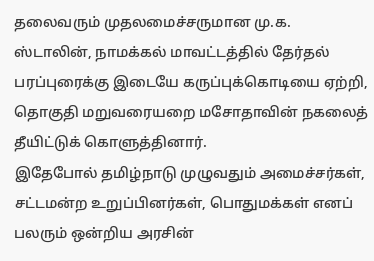தலைவரும் முதலமைச்சருமான மு.க. ஸ்டாலின், நாமக்கல் மாவட்டத்தில் தேர்தல் பரப்புரைக்கு இடையே கருப்புக்கொடியை ஏற்றி, தொகுதி மறுவரையறை மசோதாவின் நகலைத் தீயிட்டுக் கொளுத்தினார்.
இதேபோல் தமிழ்நாடு முழுவதும் அமைச்சர்கள், சட்டமன்ற உறுப்பினர்கள், பொதுமக்கள் எனப் பலரும் ஒன்றிய அரசின்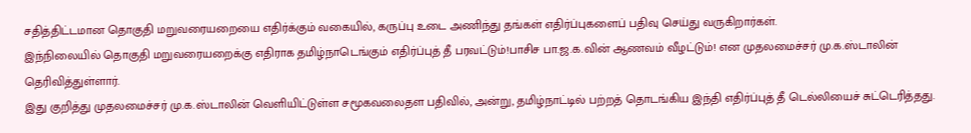சதித்திட்டமான தொகுதி மறுவரையறையை எதிர்க்கும் வகையில், கருப்பு உடை அணிந்து தங்கள் எதிர்ப்புகளைப் பதிவு செய்து வருகிறார்கள்.
இந்நிலையில் தொகுதி மறுவரையறைக்கு எதிராக தமிழ்நாடெங்கும் எதிர்ப்புத் தீ பரவட்டும்!பாசிச பா.ஜ.க.வின் ஆணவம் வீழட்டும்! என முதலமைச்சர் மு.க.ஸ்டாலின் தெரிவித்துள்ளார்.
இது குறித்து முதலமைச்சர் மு.க.ஸ்டாலின் வெளியிட்டுள்ள சமூகவலைதள பதிவில், அன்று, தமிழ்நாட்டில் பற்றத் தொடங்கிய இந்தி எதிர்ப்புத் தீ டெல்லியைச் சுட்டெரித்தது.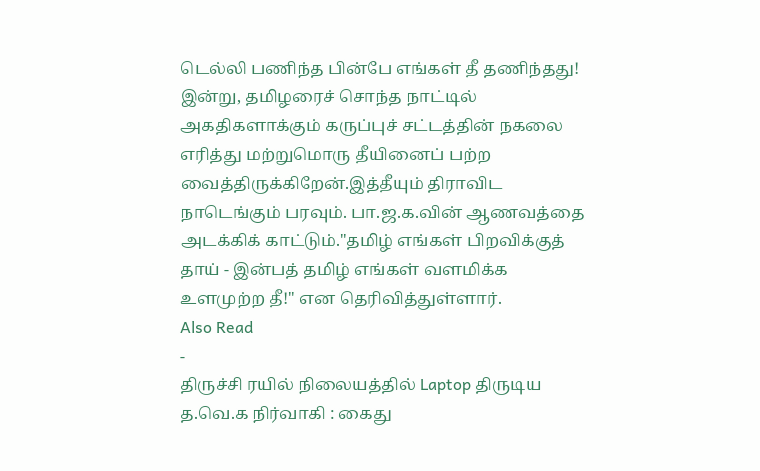டெல்லி பணிந்த பின்பே எங்கள் தீ தணிந்தது!
இன்று, தமிழரைச் சொந்த நாட்டில் அகதிகளாக்கும் கருப்புச் சட்டத்தின் நகலை எரித்து மற்றுமொரு தீயினைப் பற்ற வைத்திருக்கிறேன்.இத்தீயும் திராவிட நாடெங்கும் பரவும். பா.ஜ.க.வின் ஆணவத்தை அடக்கிக் காட்டும்."தமிழ் எங்கள் பிறவிக்குத் தாய் - இன்பத் தமிழ் எங்கள் வளமிக்க உளமுற்ற தீ!" என தெரிவித்துள்ளார்.
Also Read
-
திருச்சி ரயில் நிலையத்தில் Laptop திருடிய த.வெ.க நிர்வாகி : கைது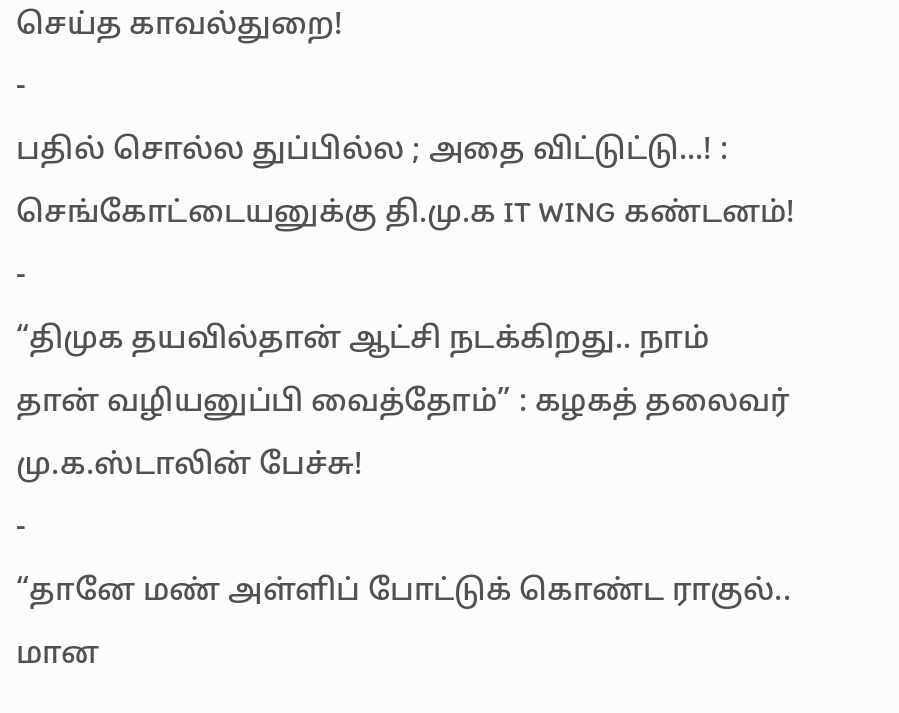செய்த காவல்துறை!
-
பதில் சொல்ல துப்பில்ல ; அதை விட்டுட்டு...! : செங்கோட்டையனுக்கு தி.மு.க IT WING கண்டனம்!
-
“திமுக தயவில்தான் ஆட்சி நடக்கிறது.. நாம் தான் வழியனுப்பி வைத்தோம்” : கழகத் தலைவர் மு.க.ஸ்டாலின் பேச்சு!
-
“தானே மண் அள்ளிப் போட்டுக் கொண்ட ராகுல்.. மான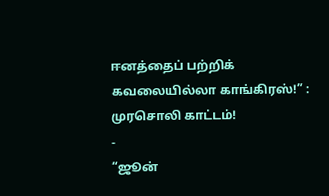ஈனத்தைப் பற்றிக் கவலையில்லா காங்கிரஸ்!” : முரசொலி காட்டம்!
-
“ஜூன்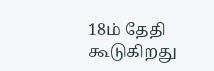18ம் தேதி கூடுகிறது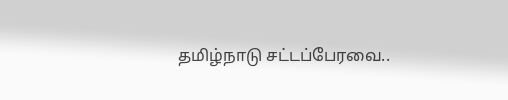தமிழ்நாடு சட்டப்பேரவை..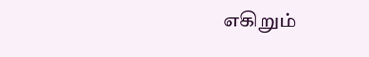எகிறும்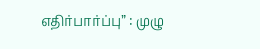எதிர்பார்ப்பு” : முழு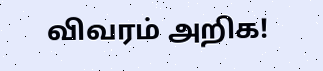விவரம் அறிக!